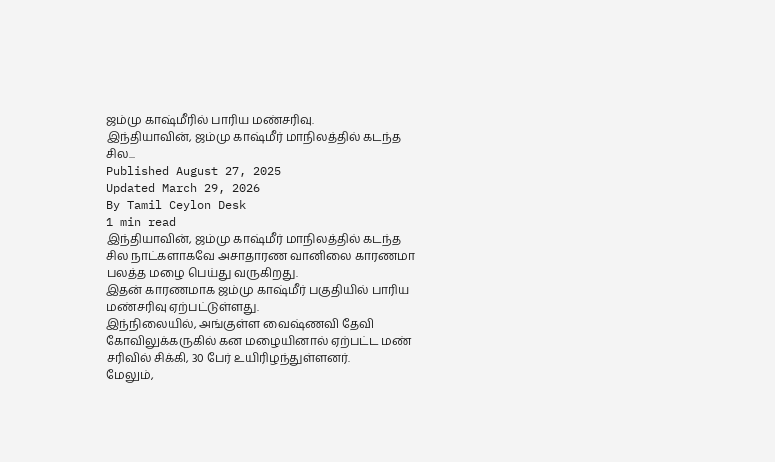ஜம்மு காஷ்மீரில் பாரிய மண்சரிவு.
இந்தியாவின், ஜம்மு காஷ்மீர் மாநிலத்தில் கடந்த சில...
Published August 27, 2025
Updated March 29, 2026
By Tamil Ceylon Desk
1 min read
இந்தியாவின், ஜம்மு காஷ்மீர் மாநிலத்தில் கடந்த சில நாட்களாகவே அசாதாரண வானிலை காரணமா பலத்த மழை பெய்து வருகிறது.
இதன் காரணமாக ஜம்மு காஷ்மீர் பகுதியில் பாரிய மண்சரிவு ஏற்பட்டுள்ளது.
இந்நிலையில், அங்குள்ள வைஷ்ணவி தேவி கோவிலுக்கருகில் கன மழையினால் ஏற்பட்ட மண் சரிவில் சிக்கி, 30 பேர் உயிரிழந்துள்ளனர்.
மேலும்,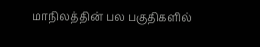மாநிலத்தின் பல பகுதிகளில்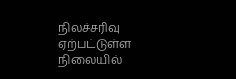நிலச்சரிவு ஏற்பட்டுள்ள நிலையில்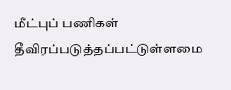மீட்புப் பணிகள் தீவிரப்படுத்தப்பட்டுள்ளமை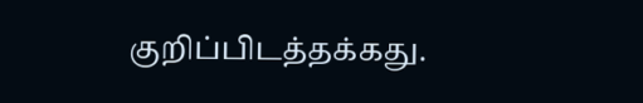குறிப்பிடத்தக்கது.